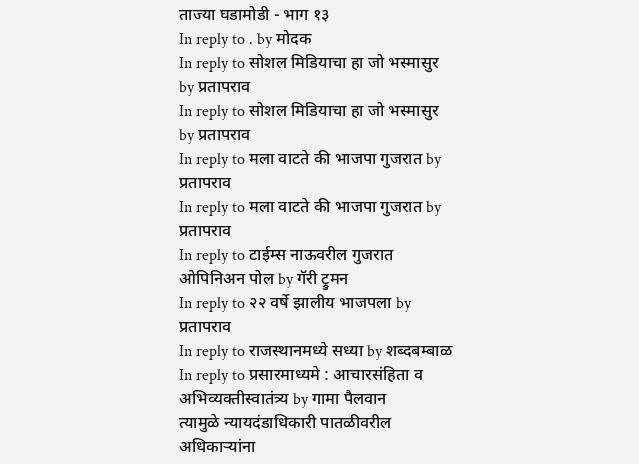ताज्या घडामोडी - भाग १३
In reply to . by मोदक
In reply to सोशल मिडियाचा हा जो भस्मासुर by प्रतापराव
In reply to सोशल मिडियाचा हा जो भस्मासुर by प्रतापराव
In reply to मला वाटते की भाजपा गुजरात by प्रतापराव
In reply to मला वाटते की भाजपा गुजरात by प्रतापराव
In reply to टाईम्स नाऊवरील गुजरात ओपिनिअन पोल by गॅरी ट्रुमन
In reply to २२ वर्षे झालीय भाजपला by प्रतापराव
In reply to राजस्थानमध्ये सध्या by शब्दबम्बाळ
In reply to प्रसारमाध्यमे : आचारसंहिता व अभिव्यक्तीस्वातंत्र्य by गामा पैलवान
त्यामुळे न्यायदंडाधिकारी पातळीवरील अधिकाऱ्यांना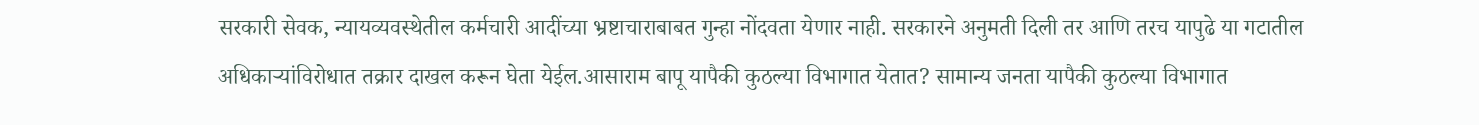सरकारी सेवक, न्यायव्यवस्थेतील कर्मचारी आदींच्या भ्रष्टाचाराबाबत गुन्हा नोंदवता येणार नाही. सरकारने अनुमती दिली तर आणि तरच यापुढे या गटातील अधिकाऱ्यांविरोधात तक्रार दाखल करून घेता येईल.आसाराम बापू यापैकी कुठल्या विभागात येतात? सामान्य जनता यापैकी कुठल्या विभागात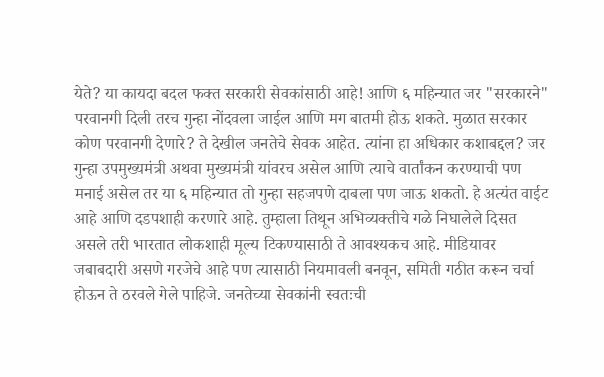येते? या कायदा बदल फक्त सरकारी सेवकांसाठी आहे! आणि ६ महिन्यात जर "सरकारने" परवानगी दिली तरच गुन्हा नोंदवला जाईल आणि मग बातमी होऊ शकते. मुळात सरकार कोण परवानगी देणारे? ते देखील जनतेचे सेवक आहेत. त्यांना हा अधिकार कशाबद्दल? जर गुन्हा उपमुख्यमंत्री अथवा मुख्यमंत्री यांवरच असेल आणि त्याचे वार्तांकन करण्याची पण मनाई असेल तर या ६ महिन्यात तो गुन्हा सहजपणे दाबला पण जाऊ शकतो. हे अत्यंत वाईट आहे आणि दडपशाही करणारे आहे. तुम्हाला तिथून अभिव्यक्तीचे गळे निघालेले दिसत असले तरी भारतात लोकशाही मूल्य टिकण्यासाठी ते आवश्यकच आहे. मीडियावर जबाबदारी असणे गरजेचे आहे पण त्यासाठी नियमावली बनवून, समिती गठीत करून चर्चा होऊन ते ठरवले गेले पाहिजे. जनतेच्या सेवकांनी स्वतःची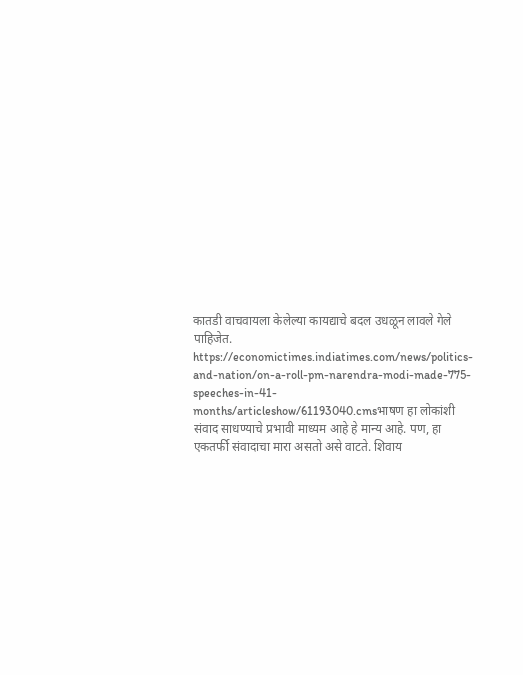कातडी वाचवायला केलेल्या कायद्याचे बदल उधळून लावले गेले पाहिजेत.
https://economictimes.indiatimes.com/news/politics-and-nation/on-a-roll-pm-narendra-modi-made-775-speeches-in-41-months/articleshow/61193040.cmsभाषण हा लोकांशी संवाद साधण्याचे प्रभावी माध्यम आहे हे मान्य आहे. पण, हा एकतर्फी संवादाचा मारा असतो असे वाटते. शिवाय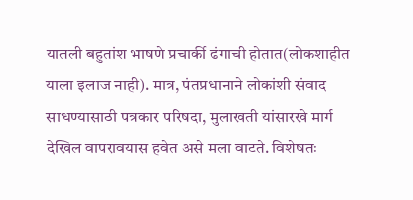यातली बहुतांश भाषणे प्रचार्की ढंगाची होतात(लोकशाहीत याला इलाज नाही). मात्र, पंतप्रधानाने लोकांशी संवाद साधण्यासाठी पत्रकार परिषदा, मुलाखती यांसारखे मार्ग देखिल वापरावयास हवेत असे मला वाटते. विशेषतः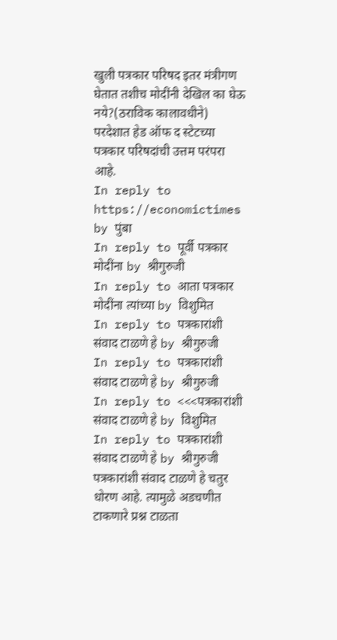खुली पत्रकार परिषद इतर मंत्रीगण घेतात तशीच मोदींनी देखिल का घेऊ नये?(ठराविक कालावधीने) परदेशात हेड ऑफ द स्टेटच्या पत्रकार परिषदांची उत्तम परंपरा आहे.
In reply to https://economictimes by पुंबा
In reply to पूर्वी पत्रकार मोदींना by श्रीगुरुजी
In reply to आता पत्रकार मोदींना त्यांच्या by विशुमित
In reply to पत्रकारांशी संवाद टाळणे हे by श्रीगुरुजी
In reply to पत्रकारांशी संवाद टाळणे हे by श्रीगुरुजी
In reply to <<<पत्रकारांशी संवाद टाळणे हे by विशुमित
In reply to पत्रकारांशी संवाद टाळणे हे by श्रीगुरुजी
पत्रकारांशी संवाद टाळणे हे चतुर धोरण आहे. त्यामुळे अडचणीत टाकणारे प्रश्न टाळता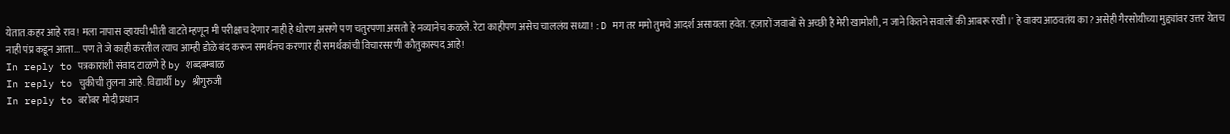येतात.कहर आहे राव! मला नापास व्हायची भीती वाटते म्हणून मी परीक्षाच देणार नाही हे धोरण असणे पण चतुरपणा असतो हे नव्यानेच कळले. रेटा काहीपण असेच चाललंय सध्या! :D मग तर ममो तुमचे आदर्श असायला हवेत. 'हज़ारों जवाबों से अच्छी है मेरी खामोशी, न जाने कितने सवालों की आबरू रखी।' हे वाक्य आठवतंय का? असेही गैरसोयीच्या मुद्द्यांवर उत्तर येतच नाही पंप्र कडून आता... पण ते जे काही करतील त्याच आम्ही डोळे बंद करून समर्थनच करणार ही समर्थकांची विचारसरणी कौतुकास्पद आहे!
In reply to पत्रकारांशी संवाद टाळणे हे by शब्दबम्बाळ
In reply to चुकीची तुलना आहे. विद्यार्थी by श्रीगुरुजी
In reply to बरोबर मोदी प्रधान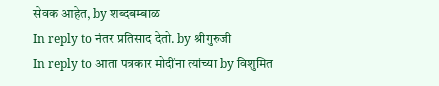सेवक आहेत, by शब्दबम्बाळ
In reply to नंतर प्रतिसाद देतो. by श्रीगुरुजी
In reply to आता पत्रकार मोदींना त्यांच्या by विशुमित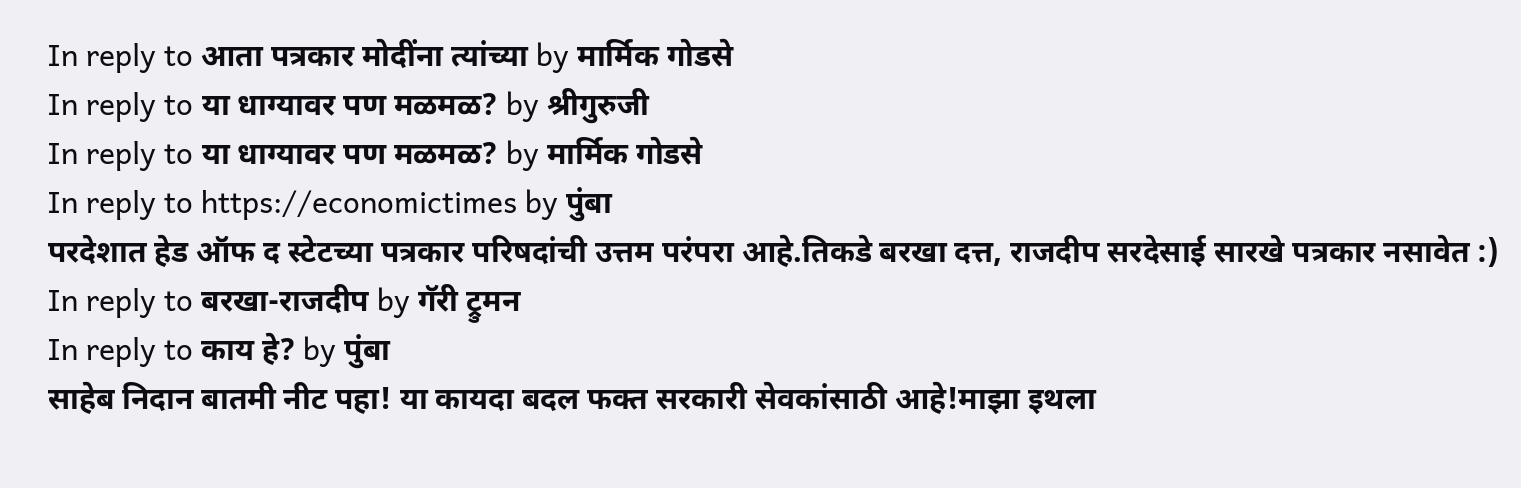In reply to आता पत्रकार मोदींना त्यांच्या by मार्मिक गोडसे
In reply to या धाग्यावर पण मळमळ? by श्रीगुरुजी
In reply to या धाग्यावर पण मळमळ? by मार्मिक गोडसे
In reply to https://economictimes by पुंबा
परदेशात हेड ऑफ द स्टेटच्या पत्रकार परिषदांची उत्तम परंपरा आहे.तिकडे बरखा दत्त, राजदीप सरदेसाई सारखे पत्रकार नसावेत :)
In reply to बरखा-राजदीप by गॅरी ट्रुमन
In reply to काय हे? by पुंबा
साहेब निदान बातमी नीट पहा! या कायदा बदल फक्त सरकारी सेवकांसाठी आहे!माझा इथला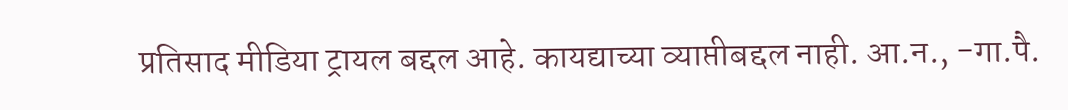प्रतिसाद मीडिया ट्रायल बद्दल आहे. कायद्याच्या व्याप्तीबद्दल नाही. आ.न., -गा.पै.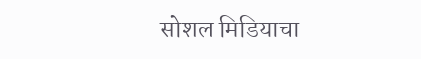सोशल मिडियाचा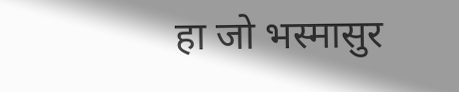हा जो भस्मासुर